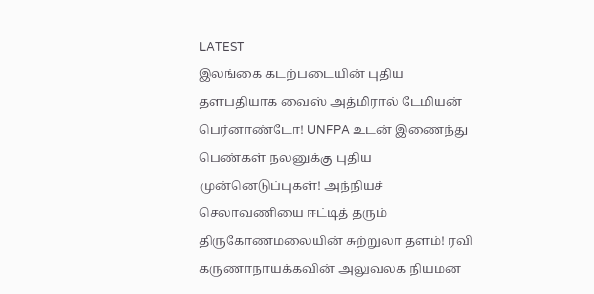LATEST
இலங்கை கடற்படையின் புதிய தளபதியாக வைஸ் அத்மிரால் டேமியன் பெர்னாண்டோ! UNFPA உடன் இணைந்து பெண்கள் நலனுக்கு புதிய முன்னெடுப்புகள்! அந்நியச் செலாவணியை ஈட்டித் தரும் திருகோணமலையின் சுற்றுலா தளம்! ரவி கருணாநாயக்கவின் அலுவலக நியமன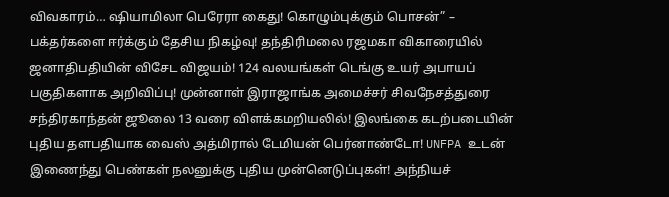விவகாரம்… ஷியாமிலா பெரேரா கைது! கொழும்புக்கும் பொசன்” – பக்தர்களை ஈர்க்கும் தேசிய நிகழ்வு! தந்திரிமலை ரஜமகா விகாரையில் ஜனாதிபதியின் விசேட விஜயம்! 124 வலயங்கள் டெங்கு உயர் அபாயப் பகுதிகளாக அறிவிப்பு! முன்னாள் இராஜாங்க அமைச்சர் சிவநேசத்துரை சந்திரகாந்தன் ஜூலை 13 வரை விளக்கமறியலில்! இலங்கை கடற்படையின் புதிய தளபதியாக வைஸ் அத்மிரால் டேமியன் பெர்னாண்டோ! UNFPA உடன் இணைந்து பெண்கள் நலனுக்கு புதிய முன்னெடுப்புகள்! அந்நியச்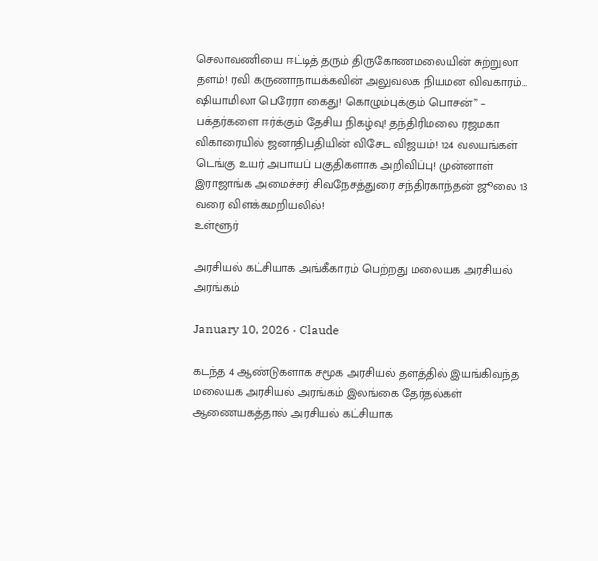செலாவணியை ஈட்டித் தரும் திருகோணமலையின் சுற்றுலா தளம்! ரவி கருணாநாயக்கவின் அலுவலக நியமன விவகாரம்… ஷியாமிலா பெரேரா கைது! கொழும்புக்கும் பொசன்” – பக்தர்களை ஈர்க்கும் தேசிய நிகழ்வு! தந்திரிமலை ரஜமகா விகாரையில் ஜனாதிபதியின் விசேட விஜயம்! 124 வலயங்கள் டெங்கு உயர் அபாயப் பகுதிகளாக அறிவிப்பு! முன்னாள் இராஜாங்க அமைச்சர் சிவநேசத்துரை சந்திரகாந்தன் ஜூலை 13 வரை விளக்கமறியலில்!
உள்ளூர்

அரசியல் கட்சியாக அங்கீகாரம் பெற்றது மலையக அரசியல் அரங்கம்

January 10, 2026 · Claude

கடந்த 4 ஆண்டுகளாக சமூக அரசியல் தளத்தில் இயங்கிவந்த மலையக அரசியல் அரங்கம் இலங்கை தேர்தல்கள் ஆணையகத்தால் அரசியல் கட்சியாக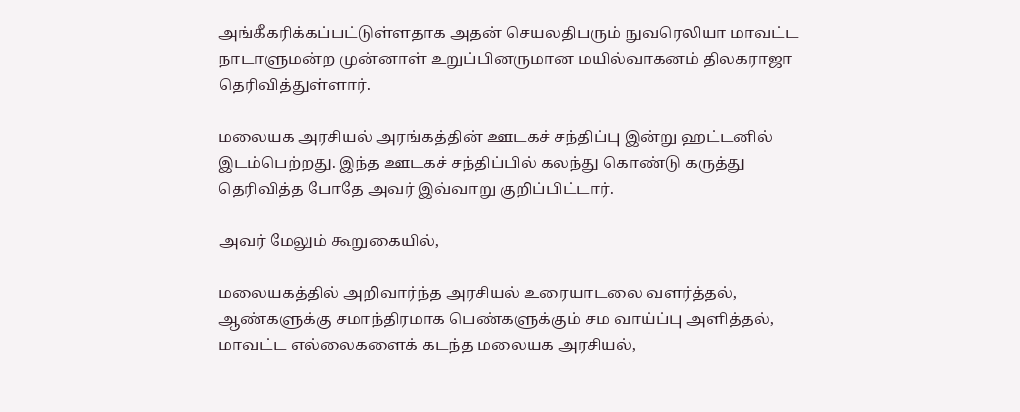அங்கீகரிக்கப்பட்டுள்ளதாக அதன் செயலதிபரும் நுவரெலியா மாவட்ட நாடாளுமன்ற முன்னாள் உறுப்பினருமான மயில்வாகனம் திலகராஜா தெரிவித்துள்ளார்.

மலையக அரசியல் அரங்கத்தின் ஊடகச் சந்திப்பு இன்று ஹட்டனில் இடம்பெற்றது. இந்த ஊடகச் சந்திப்பில் கலந்து கொண்டு கருத்து தெரிவித்த போதே அவர் இவ்வாறு குறிப்பிட்டார்.

அவர் மேலும் கூறுகையில்,

மலையகத்தில் அறிவார்ந்த அரசியல் உரையாடலை வளர்த்தல், ஆண்களுக்கு சமாந்திரமாக பெண்களுக்கும் சம வாய்ப்பு அளித்தல், மாவட்ட எல்லைகளைக் கடந்த மலையக அரசியல்,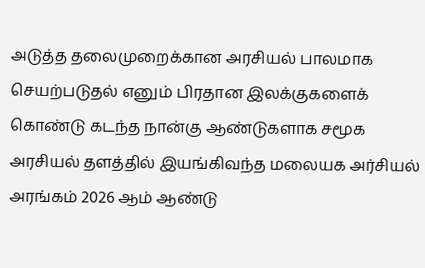அடுத்த தலைமுறைக்கான அரசியல் பாலமாக செயற்படுதல் எனும் பிரதான இலக்குகளைக் கொண்டு கடந்த நான்கு ஆண்டுகளாக சமூக அரசியல் தளத்தில் இயங்கிவந்த மலையக அர்சியல் அரங்கம் 2026 ஆம் ஆண்டு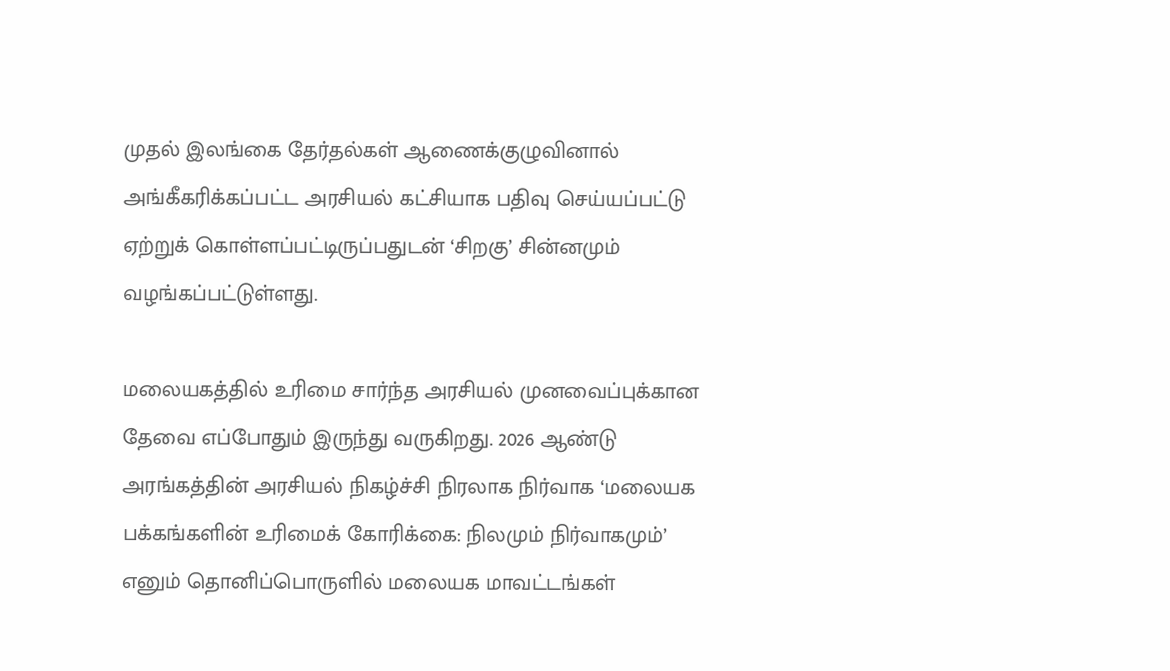முதல் இலங்கை தேர்தல்கள் ஆணைக்குழுவினால் அங்கீகரிக்கப்பட்ட அரசியல் கட்சியாக பதிவு செய்யப்பட்டு ஏற்றுக் கொள்ளப்பட்டிருப்பதுடன் ‘சிறகு’ சின்னமும் வழங்கப்பட்டுள்ளது.

மலையகத்தில் உரிமை சார்ந்த அரசியல் முனவைப்புக்கான தேவை எப்போதும் இருந்து வருகிறது. 2026 ஆண்டு அரங்கத்தின் அரசியல் நிகழ்ச்சி நிரலாக நிர்வாக ‘மலையக பக்கங்களின் உரிமைக் கோரிக்கை: நிலமும் நிர்வாகமும்’ எனும் தொனிப்பொருளில் மலையக மாவட்டங்கள்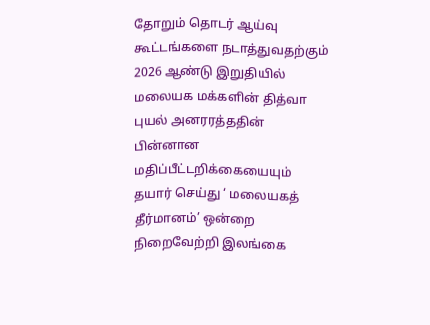தோறும் தொடர் ஆய்வு கூட்டங்களை நடாத்துவதற்கும் 2026 ஆண்டு இறுதியில் மலையக மக்களின் தித்வா புயல் அனரரத்ததின் பின்னான மதிப்பீட்டறிக்கையையும் தயார் செய்து ‘ மலையகத் தீர்மானம்’ ஒன்றை நிறைவேற்றி இலங்கை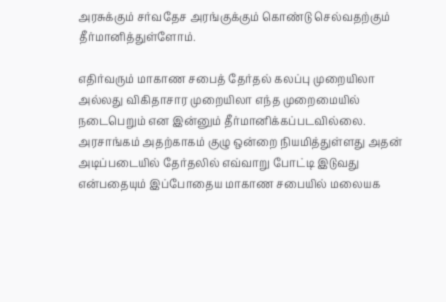அரசுக்கும் சர்வதேச அரங்குக்கும் கொண்டு செல்வதற்கும் தீர்மானித்துள்ளோம்.

எதிர்வரும் மாகாண சபைத் தேர்தல் கலப்பு முறையிலா அல்லது விகிதாசார முறையிலா எந்த முறைமையில் நடைபெறும் என இன்னும் தீர்மானிக்கப்படவில்லை. அரசாங்கம் அதற்காகம் குழு ஒன்றை நியமித்துள்ளது அதன் அடிப்படையில் தேர்தலில் எவ்வாறு போட்டி இடுவது என்பதையும் இப்போதைய மாகாண சபையில் மலையக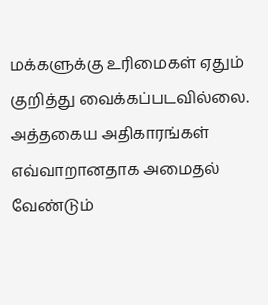மக்களுக்கு உரிமைகள் ஏதும் குறித்து வைக்கப்படவில்லை. அத்தகைய அதிகாரங்கள் எவ்வாறானதாக அமைதல் வேண்டும்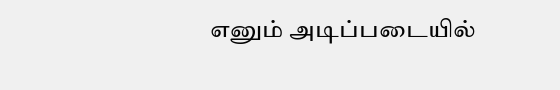எனும் அடிப்படையில்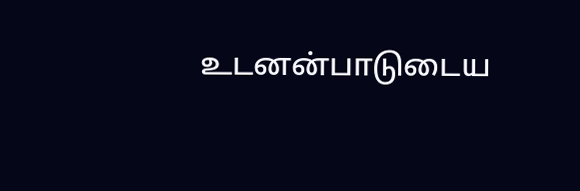உடனன்பாடுடைய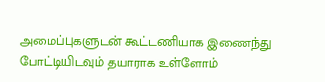அமைப்புகளுடன் கூட்டணியாக இணைந்து போட்டியிடவும் தயாராக உள்ளோம்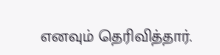எனவும் தெரிவித்தார்.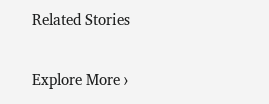Related Stories

Explore More ›